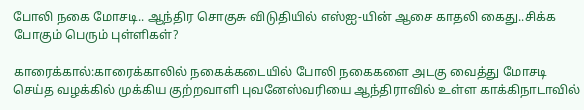போலி நகை மோசடி.. ஆந்திர சொகுசு விடுதியில் எஸ்ஐ-யின் ஆசை காதலி கைது..சிக்க போகும் பெரும் புள்ளிகள்?

காரைக்கால்:காரைக்காலில் நகைக்கடையில் போலி நகைகளை அடகு வைத்து மோசடி செய்த வழக்கில் முக்கிய குற்றவாளி புவனேஸ்வரியை ஆந்திராவில் உள்ள காக்கிநாடாவில்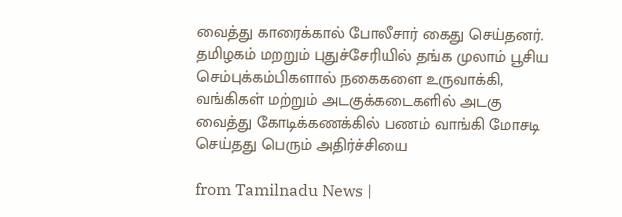வைத்து காரைக்கால் போலீசார் கைது செய்தனர். தமிழகம் மறறும் புதுச்சேரியில் தங்க முலாம் பூசிய செம்புக்கம்பிகளால் நகைகளை உருவாக்கி, வங்கிகள் மற்றும் அடகுக்கடைகளில் அடகு வைத்து கோடிக்கணக்கில் பணம் வாங்கி மோசடி செய்தது பெரும் அதிர்ச்சியை

from Tamilnadu News |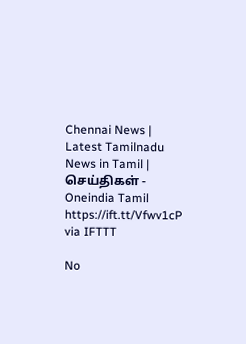Chennai News | Latest Tamilnadu News in Tamil | செய்திகள் - Oneindia Tamil https://ift.tt/Vfwv1cP
via IFTTT

No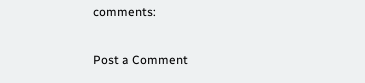comments:

Post a Comment